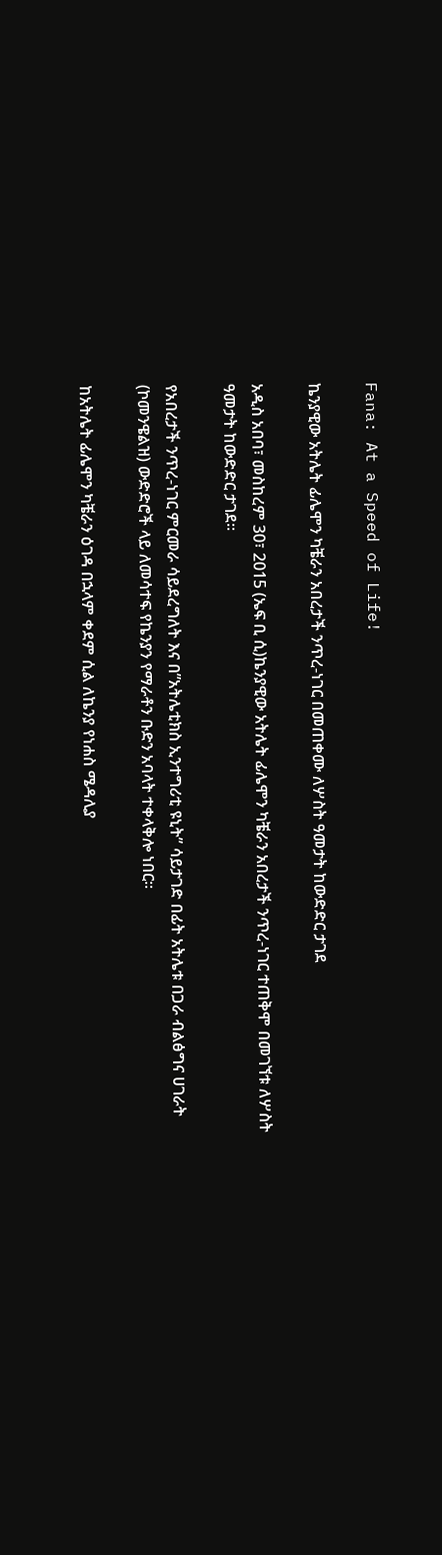Fana: At a Speed of Life!

ኬንያዊው አትሌት ፊሌሞን ካቼራን አበረታች ንጥረ-ነገር በመጠቀሙ ለሦስት ዓመታት ከውድድር ታገደ

አዲስ አበባ፣ መስከረም 30፣ 2015 (ኤፍ ቢ ሲ)ኬንያዊው አትሌት ፊሌሞን ካቼራን አበረታች ንጥረ-ነገር ተጠቅሞ በመገኘቱ ለሦስት ዓመታት ከውድድር ታገደ፡፡

የአበረታች ንጥረ-ነገር ምርመራ ሳይደረግለት እና በ”አትሌቲክስ ኢንተግሪቲ ዩኒት” ሳይታገድ በፊት አትሌቱ በጋራ ብልፅግና ሀገራት (ኮመንዌልዝ) ውድድሮች ላይ ለመሳተፍ የኬንያን የማራቶን ቡድን አባላት ተቀላቅሎ ነበር፡፡

ከአትሌት ፊሌሞን ካቼራን ዕገዳ በኋላም ቀደም ሲል ለኬንያ የነሐስ ሜዳሊያ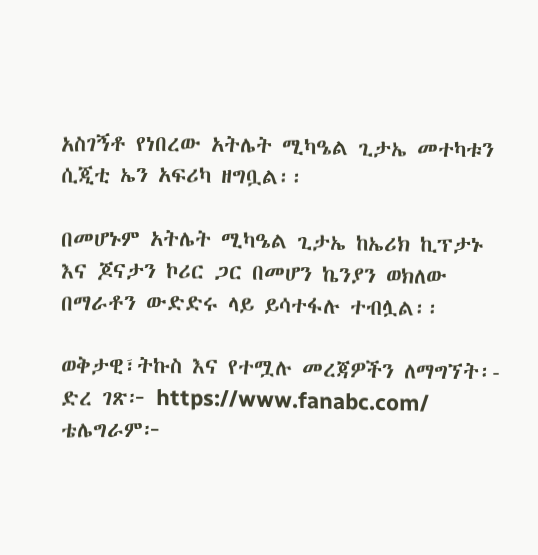አስገኝቶ የነበረው አትሌት ሚካዔል ጊታኤ መተካቱን ሲጂቲ ኤን አፍሪካ ዘግቧል፡፡

በመሆኑም አትሌት ሚካዔል ጊታኤ ከኤሪክ ኪፕታኑ እና ጆናታን ኮሪር ጋር በመሆን ኬንያን ወክለው በማራቶን ውድድሩ ላይ ይሳተፋሉ ተብሏል፡፡

ወቅታዊ፣ትኩስ እና የተሟሉ መረጃዎችን ለማግኘት፡-
ድረ ገጽ፦ https://www.fanabc.com/
ቴሌግራም፦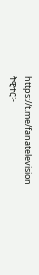https://t.me/fanatelevision
ትዊተር፦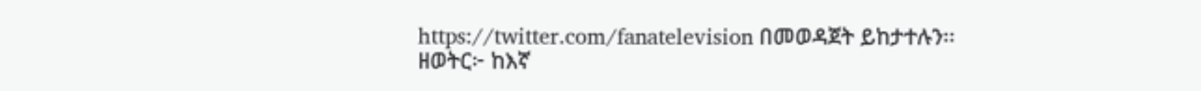https://twitter.com/fanatelevision በመወዳጀት ይከታተሉን፡፡
ዘወትር፦ ከእኛ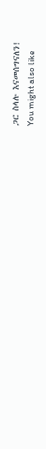ጋር ስላሉ እናመሰግናለን!
You might also like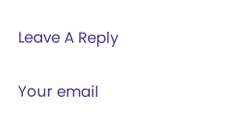Leave A Reply

Your email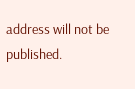address will not be published.